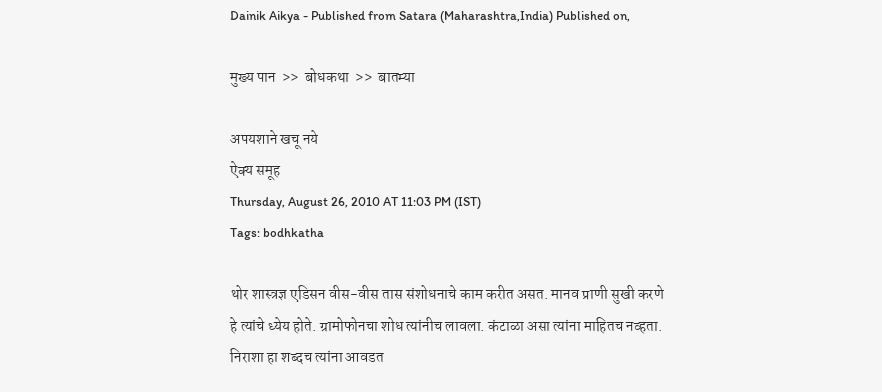Dainik Aikya - Published from Satara (Maharashtra,India) Published on,

मुख्य पान  >>  बोधकथा  >>  बातम्या

अपयशाने खचू नये
ऐक्य समूह
Thursday, August 26, 2010 AT 11:03 PM (IST)
Tags: bodhkatha

थोर शास्त्रज्ञ एडिसन वीस-वीस तास संशोधनाचे काम करीत असत. मानव प्राणी सुखी करणे हे त्यांचे ध्येय होते. ग्रामोफोनचा शोध त्यांनीच लावला. कंटाळा असा त्यांना माहितच नव्हता. निराशा हा शब्दच त्यांना आवडत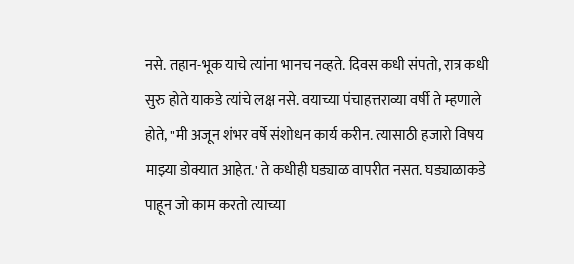नसे. तहान-भूक याचे त्यांना भानच नव्हते. दिवस कधी संपतो, रात्र कधी सुरु होते याकडे त्यांचे लक्ष नसे. वयाच्या पंचाहत्तराव्या वर्षी ते म्हणाले होते, "मी अजून शंभर वर्षे संशोधन कार्य करीन. त्यासाठी हजारो विषय माझ्या डोक्यात आहेत.' ते कधीही घड्याळ वापरीत नसत. घड्याळाकडे पाहून जो काम करतो त्याच्या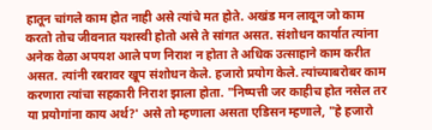हातून चांगले काम होत नाही असे त्यांचे मत होते. अखंड मन लावून जो काम करतो तोच जीवनात यशस्वी होतो असे ते सांगत असत. संशोधन कार्यात त्यांना अनेक वेळा अपयश आले पण निराश न होता ते अधिक उत्साहाने काम करीत असत. त्यांनी रबरावर खूप संशोधन केले. हजारो प्रयोग केले. त्यांच्याबरोबर काम करणारा त्यांचा सहकारी निराश झाला होता. "निष्पत्ती जर काहीच होत नसेल तर या प्रयोगांना काय अर्थ?' असे तो म्हणाला असता एडिसन म्हणाले, "हे हजारो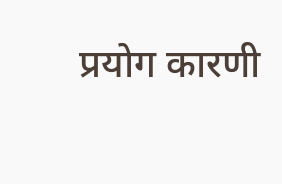प्रयोग कारणी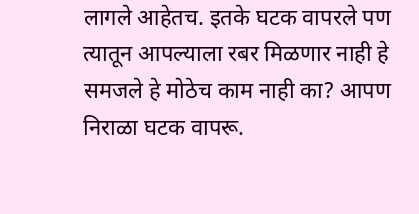लागले आहेतच. इतके घटक वापरले पण त्यातून आपल्याला रबर मिळणार नाही हे समजले हे मोठेच काम नाही का? आपण निराळा घटक वापरू.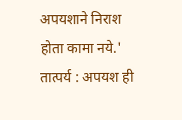अपयशाने निराश होता कामा नये.'
तात्पर्य : अपयश ही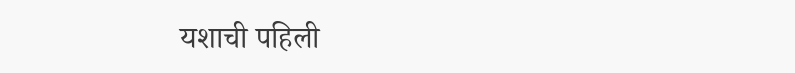यशाची पहिली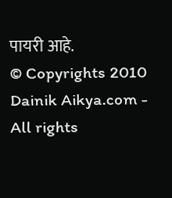पायरी आहे.
© Copyrights 2010 Dainik Aikya.com - All rights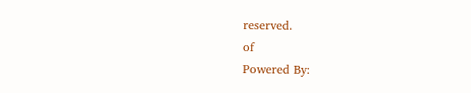reserved.
of
Powered By: